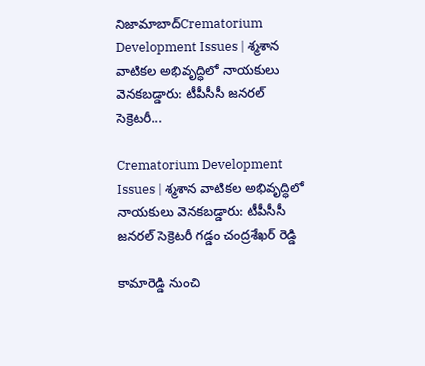నిజామాబాద్Crematorium Development Issues | శ్మశాన వాటికల అభివృద్ధిలో నాయకులు వెనకబడ్డారు: టీపీసీసీ జనరల్ సెక్రెటరీ...

Crematorium Development Issues | శ్మశాన వాటికల అభివృద్ధిలో నాయకులు వెనకబడ్డారు: టీపీసీసీ జనరల్ సెక్రెటరీ గడ్డం చంద్రశేఖర్ రెడ్డి

కామారెడ్డి నుంచి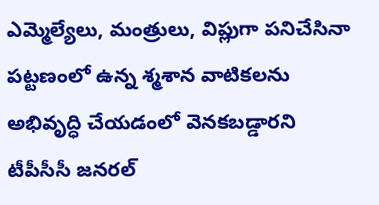ఎమ్మెల్యేలు, మంత్రులు, విప్లుగా పనిచేసినా పట్టణంలో ఉన్న శ్మశాన వాటికలను అభివృద్ధి చేయడంలో వెనకబడ్డారని టీపీసీసీ జనరల్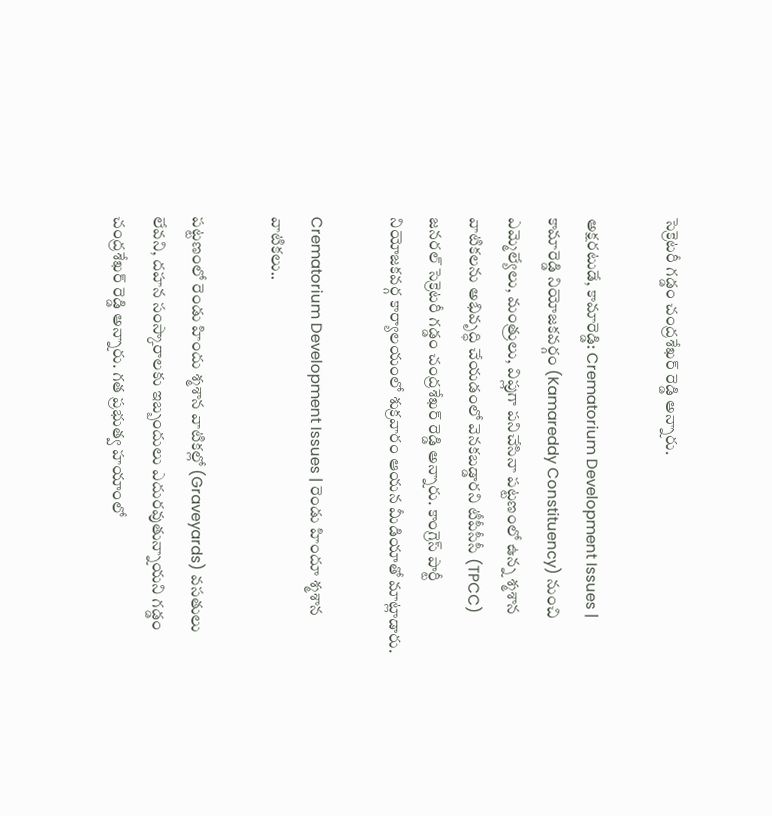సెక్రెటరీ గడ్డం చంద్రశేఖర్ రెడ్డి అన్నారు.

అక్షరటుడే, కామారెడ్డి: Crematorium Development Issues | కామారెడ్డి నియోజకవర్గం (Kamareddy Constituency) నుంచి ఎమ్మెల్యేలు, మంత్రులు, విప్లుగా పనిచేసినా పట్టణంలో ఉన్న శ్మశాన వాటికలను అభివృద్ధి చేయడంలో వెనకబడ్డారని టీపీసీసీ (TPCC) జనరల్ సెక్రెటరీ గడ్డం చంద్రశేఖర్ రెడ్డి అన్నారు. కాంగ్రెస్ పార్టీ నియోజకవర్గ కార్యాలయంలో శుక్రవారం ఆయన మీడియాతో మాట్లాడారు.

Crematorium Development Issues | రెండు హిందూ శ్మశాన వాటికలు..

పట్టణంలో రెండు హిందు శ్మశాన వాటికల్లో (Graveyards) వసతులు లేవని, దహన సంస్కారాలకు ఇబ్బందులు ఎదురవుతున్నాయని గడ్డం చంద్రశేఖర్ రెడ్డి అన్నారు. గత ప్రభుత్వ హయాంలో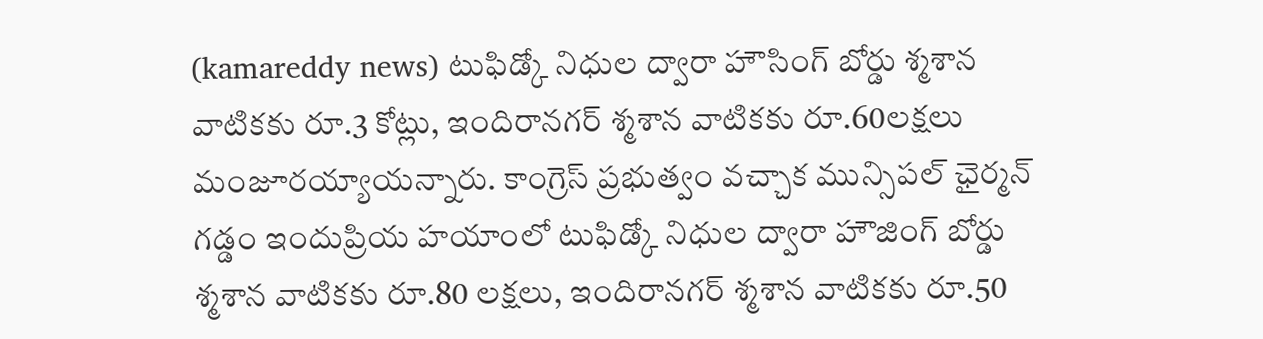(kamareddy news) టుఫిడ్కో నిధుల ద్వారా హౌసింగ్ బోర్డు శ్మశాన వాటికకు రూ.3 కోట్లు, ఇందిరానగర్ శ్మశాన వాటికకు రూ.60లక్షలు మంజూరయ్యాయన్నారు. కాంగ్రెస్ ప్రభుత్వం వచ్చాక మున్సిపల్ ఛైర్మన్ గడ్డం ఇందుప్రియ హయాంలో టుఫిడ్కో నిధుల ద్వారా హౌజింగ్ బోర్డు శ్మశాన వాటికకు రూ.80 లక్షలు, ఇందిరానగర్ శ్మశాన వాటికకు రూ.50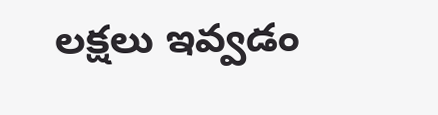లక్షలు ఇవ్వడం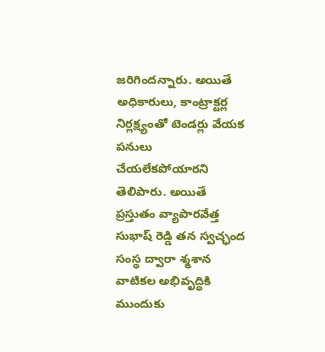జరిగిందన్నారు. అయితే అధికారులు, కాంట్రాక్టర్ల నిర్లక్ష్యంతో టెండర్లు వేయక పనులు చేయలేకపోయారని తెలిపారు. అయితే ప్రస్తుతం వ్యాపారవేత్త సుభాష్ రెడ్డి తన స్వచ్ఛంద సంస్థ ద్వారా శ్మశాన వాటికల అభివృద్ధికి ముందుకు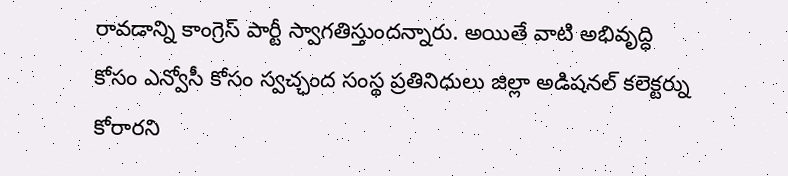రావడాన్ని కాంగ్రెస్ పార్టీ స్వాగతిస్తుందన్నారు. అయితే వాటి అభివృద్ధి కోసం ఎన్వోసీ కోసం స్వచ్ఛంద సంస్థ ప్రతినిధులు జిల్లా అడిషనల్ కలెక్టర్ను కోరారని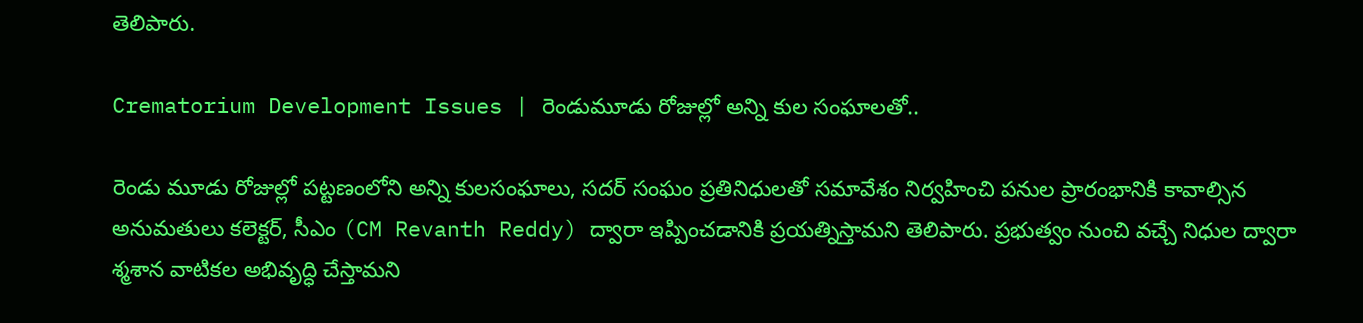తెలిపారు.

Crematorium Development Issues | రెండుమూడు రోజుల్లో అన్ని కుల సంఘాలతో..

రెండు మూడు రోజుల్లో పట్టణంలోని అన్ని కులసంఘాలు, సదర్ సంఘం ప్రతినిధులతో సమావేశం నిర్వహించి పనుల ప్రారంభానికి కావాల్సిన అనుమతులు కలెక్టర్, సీఎం (CM Revanth Reddy) ద్వారా ఇప్పించడానికి ప్రయత్నిస్తామని తెలిపారు. ప్రభుత్వం నుంచి వచ్చే నిధుల ద్వారా శ్మశాన వాటికల అభివృద్ధి చేస్తామని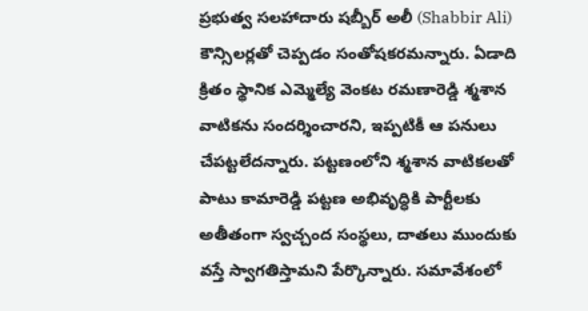ప్రభుత్వ సలహాదారు షబ్బీర్ అలీ (Shabbir Ali) కౌన్సిలర్లతో చెప్పడం సంతోషకరమన్నారు. ఏడాది క్రితం స్థానిక ఎమ్మెల్యే వెంకట రమణారెడ్డి శ్మశాన వాటికను సందర్శించారని, ఇప్పటికీ ఆ పనులు చేపట్టలేదన్నారు. పట్టణంలోని శ్మశాన వాటికలతో పాటు కామారెడ్డి పట్టణ అభివృద్ధికి పార్టీలకు అతీతంగా స్వచ్చంద సంస్థలు, దాతలు ముందుకు వస్తే స్వాగతిస్తామని పేర్కొన్నారు. సమావేశంలో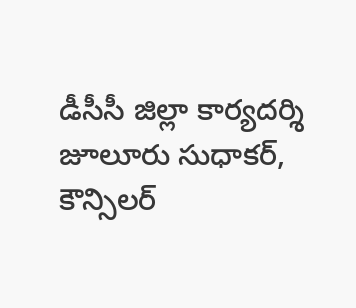డీసీసీ జిల్లా కార్యదర్శి జూలూరు సుధాకర్, కౌన్సిలర్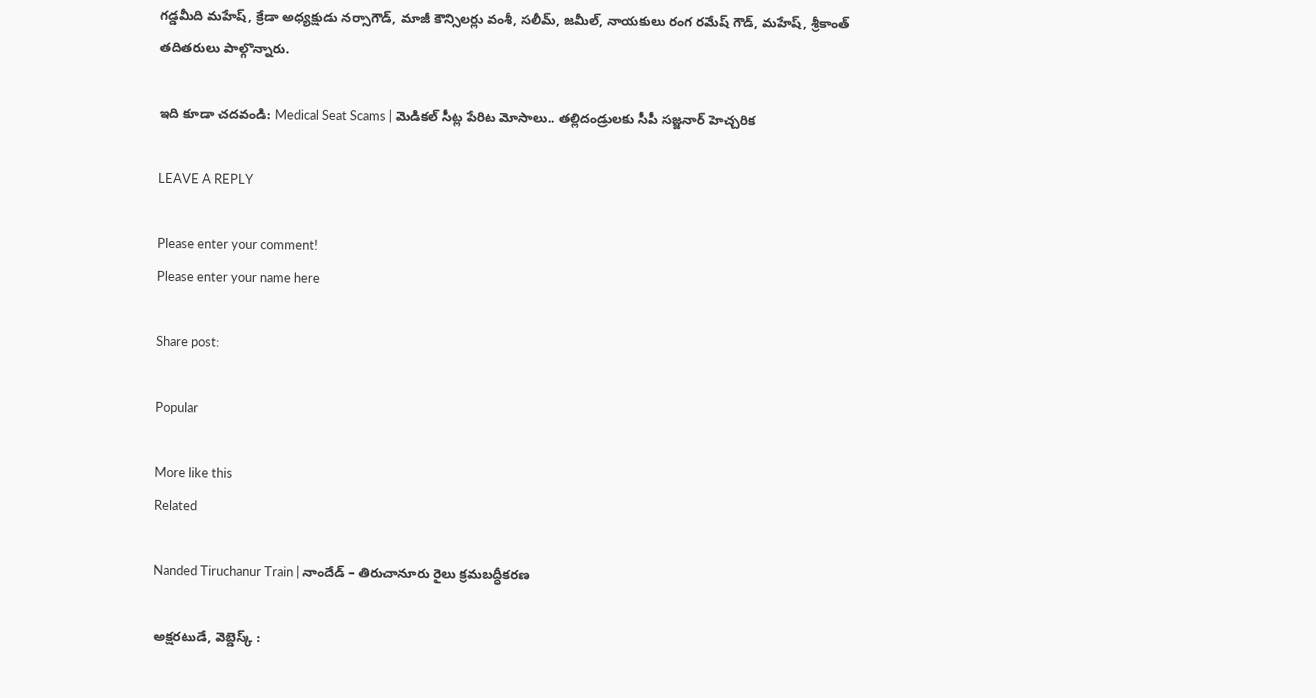గడ్డమీది మహేష్, క్రేడా అధ్యక్షుడు నర్సాగౌడ్, మాజీ కౌన్సిలర్లు వంశీ, సలీమ్, జమీల్, నాయకులు రంగ రమేష్ గౌడ్, మహేష్, శ్రీకాంత్ తదితరులు పాల్గొన్నారు.

ఇది కూడా చదవండి: Medical Seat Scams | మెడికల్ సీట్ల పేరిట మోసాలు.. తల్లిదండ్రులకు సీపీ సజ్జనార్ హెచ్చరిక

LEAVE A REPLY

Please enter your comment!
Please enter your name here

Share post:

Popular

More like this
Related

Nanded Tiruchanur Train | నాందేడ్ – తిరుచానూరు రైలు క్రమబద్ధీకరణ

అక్షరటుడే, వెబ్డెస్క్ :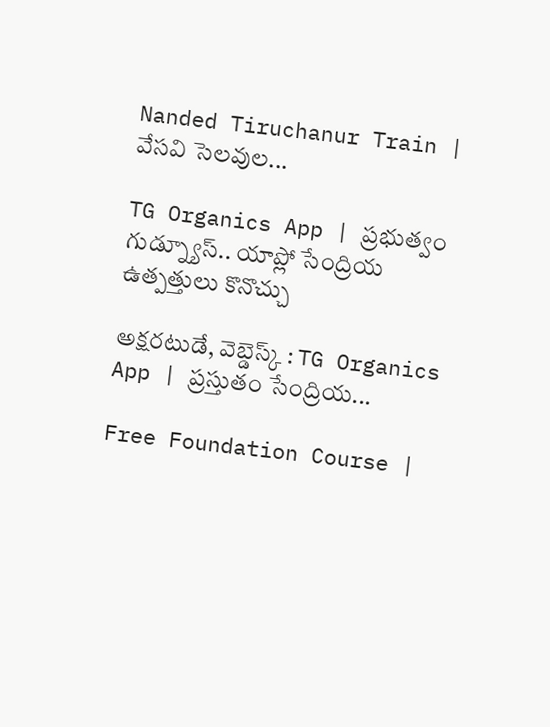Nanded Tiruchanur Train | వేసవి సెలవుల...

TG Organics App | ప్రభుత్వం గుడ్న్యూస్.. యాప్లో సేంద్రియ ఉత్పత్తులు కొనొచ్చు

అక్షరటుడే, వెబ్డెస్క్ : TG Organics App | ప్రస్తుతం సేంద్రియ...

Free Foundation Course |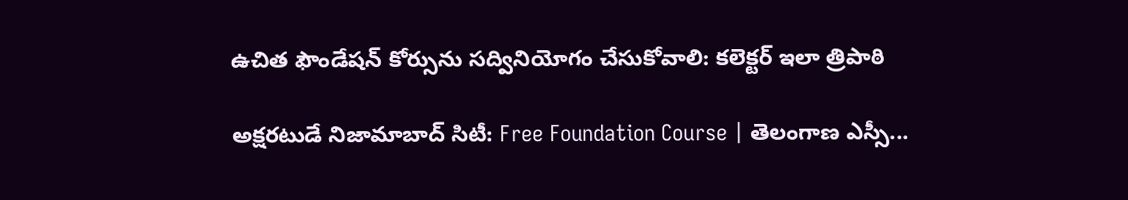ఉచిత ఫౌండేషన్ కోర్సును సద్వినియోగం చేసుకోవాలి: కలెక్టర్ ఇలా త్రిపాఠి

అక్షరటుడే నిజామాబాద్ సిటీ: Free Foundation Course | తెలంగాణ ఎస్సీ...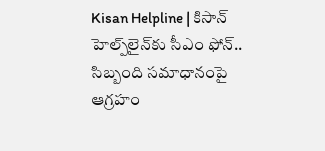Kisan Helpline | కిసాన్ హెల్ప్‌లైన్‌కు సీఎం ఫోన్.. సిబ్బంది సమాధానంపై ఆగ్రహం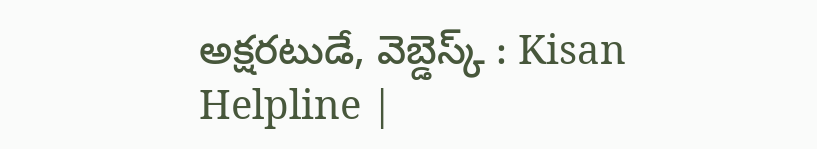అక్షరటుడే, వెబ్డెస్క్ : Kisan Helpline |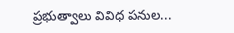ప్రభుత్వాలు వివిధ పనుల...